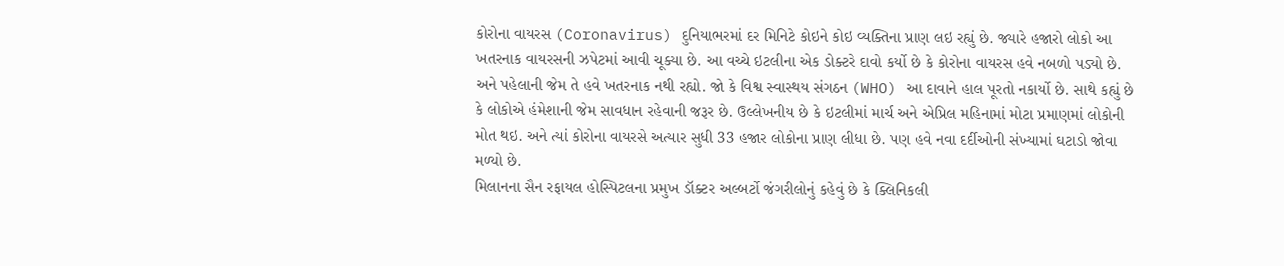કોરોના વાયરસ (Coronavirus) દુનિયાભરમાં દર મિનિટે કોઇને કોઇ વ્યક્તિના પ્રાણ લઇ રહ્યું છે. જ્યારે હજારો લોકો આ ખતરનાક વાયરસની ઝપેટમાં આવી ચૂક્યા છે. આ વચ્ચે ઇટલીના એક ડોક્ટરે દાવો કર્યો છે કે કોરોના વાયરસ હવે નબળો પડ્યો છે. અને પહેલાની જેમ તે હવે ખતરનાક નથી રહ્યો. જો કે વિશ્વ સ્વાસ્થય સંગઠન (WHO) આ દાવાને હાલ પૂરતો નકાર્યો છે. સાથે કહ્યું છે કે લોકોએ હંમેશાની જેમ સાવધાન રહેવાની જરૂર છે. ઉલ્લેખનીય છે કે ઇટલીમાં માર્ચ અને એપ્રિલ મહિનામાં મોટા પ્રમાણમાં લોકોની મોત થઇ. અને ત્યાં કોરોના વાયરસે અત્યાર સુધી 33 હજાર લોકોના પ્રાણ લીધા છે. પણ હવે નવા દર્દીઓની સંખ્યામાં ઘટાડો જોવા મળ્યો છે.
મિલાનના સૈન રફાયલ હોસ્પિટલના પ્રમુખ ડૉક્ટર અલ્બર્ટો જંગરીલોનું કહેવું છે કે ક્લિનિકલી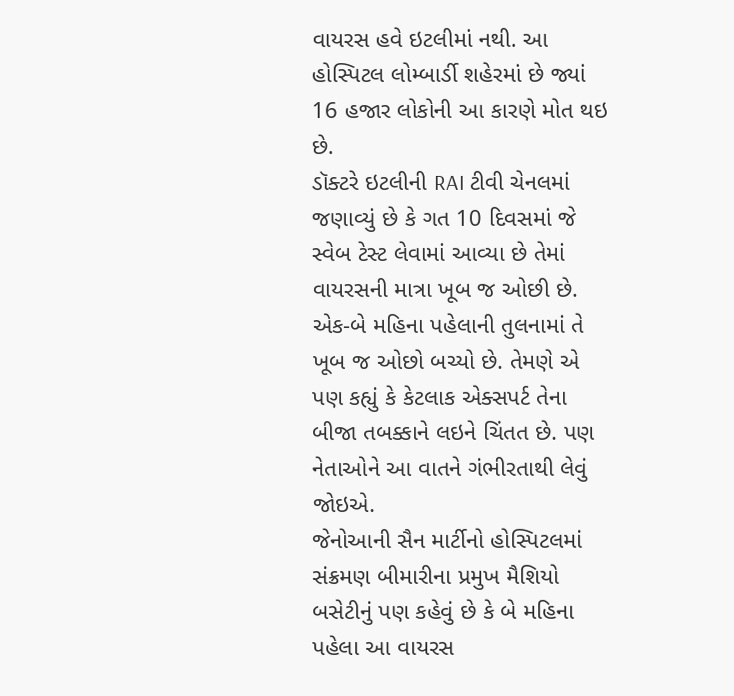વાયરસ હવે ઇટલીમાં નથી. આ હોસ્પિટલ લોમ્બાર્ડી શહેરમાં છે જ્યાં 16 હજાર લોકોની આ કારણે મોત થઇ છે.
ડૉક્ટરે ઇટલીની RAI ટીવી ચેનલમાં જણાવ્યું છે કે ગત 10 દિવસમાં જે સ્વેબ ટેસ્ટ લેવામાં આવ્યા છે તેમાં વાયરસની માત્રા ખૂબ જ ઓછી છે. એક-બે મહિના પહેલાની તુલનામાં તે ખૂબ જ ઓછો બચ્યો છે. તેમણે એ પણ કહ્યું કે કેટલાક એક્સપર્ટ તેના બીજા તબક્કાને લઇને ચિંતત છે. પણ નેતાઓને આ વાતને ગંભીરતાથી લેવું જોઇએ.
જેનોઆની સૈન માર્ટીનો હોસ્પિટલમાં સંક્રમણ બીમારીના પ્રમુખ મૈશિયો બસેટીનું પણ કહેવું છે કે બે મહિના પહેલા આ વાયરસ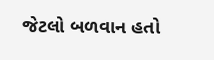જેટલો બળવાન હતો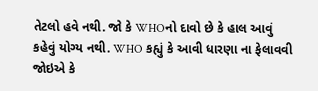તેટલો હવે નથી. જો કે WHOનો દાવો છે કે હાલ આવું કહેવું યોગ્ય નથી. WHO કહ્યું કે આવી ધારણા ના ફેલાવવી જોઇએ કે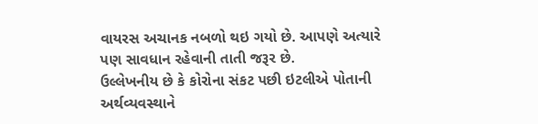વાયરસ અચાનક નબળો થઇ ગયો છે. આપણે અત્યારે પણ સાવધાન રહેવાની તાતી જરૂર છે.
ઉલ્લેખનીય છે કે કોરોના સંકટ પછી ઇટલીએ પોતાની અર્થવ્યવસ્થાને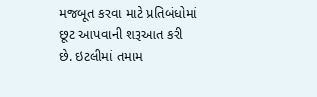મજબૂત કરવા માટે પ્રતિબંધોમાં છૂટ આપવાની શરૂઆત કરી છે. ઇટલીમાં તમામ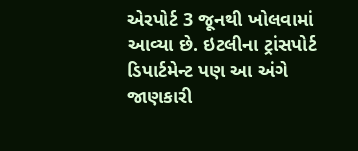એરપોર્ટ 3 જૂનથી ખોલવામાં આવ્યા છે. ઇટલીના ટ્રાંસપોર્ટ ડિપાર્ટમેન્ટ પણ આ અંગે જાણકારી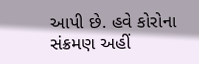આપી છે. હવે કોરોના સંક્રમણ અહીં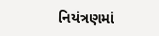નિયંત્રણમાં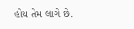હોય તેમ લાગે છે.